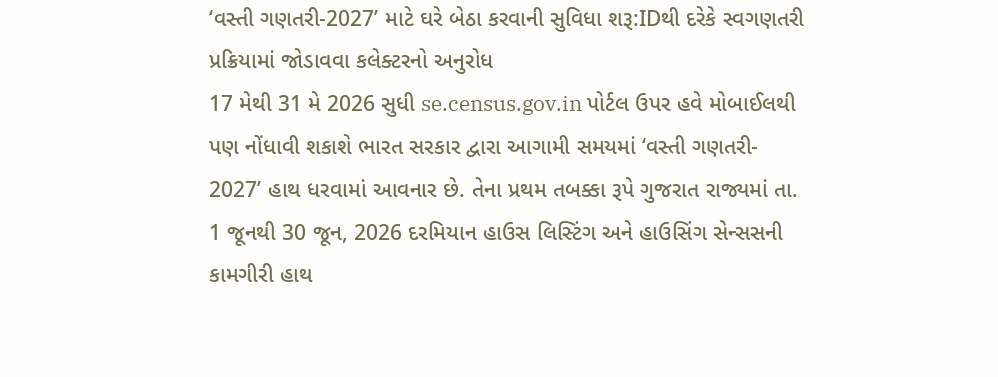‘વસ્તી ગણતરી-2027’ માટે ઘરે બેઠા કરવાની સુવિધા શરૂ:IDથી દરેકે સ્વગણતરી પ્રક્રિયામાં જોડાવવા કલેક્ટરનો અનુરોધ
17 મેથી 31 મે 2026 સુધી se.census.gov.in પોર્ટલ ઉપર હવે મોબાઈલથી પણ નોંધાવી શકાશે ભારત સરકાર દ્વારા આગામી સમયમાં ‘વસ્તી ગણતરી- 2027’ હાથ ધરવામાં આવનાર છે. તેના પ્રથમ તબક્કા રૂપે ગુજરાત રાજ્યમાં તા. 1 જૂનથી 30 જૂન, 2026 દરમિયાન હાઉસ લિસ્ટિંગ અને હાઉસિંગ સેન્સસની કામગીરી હાથ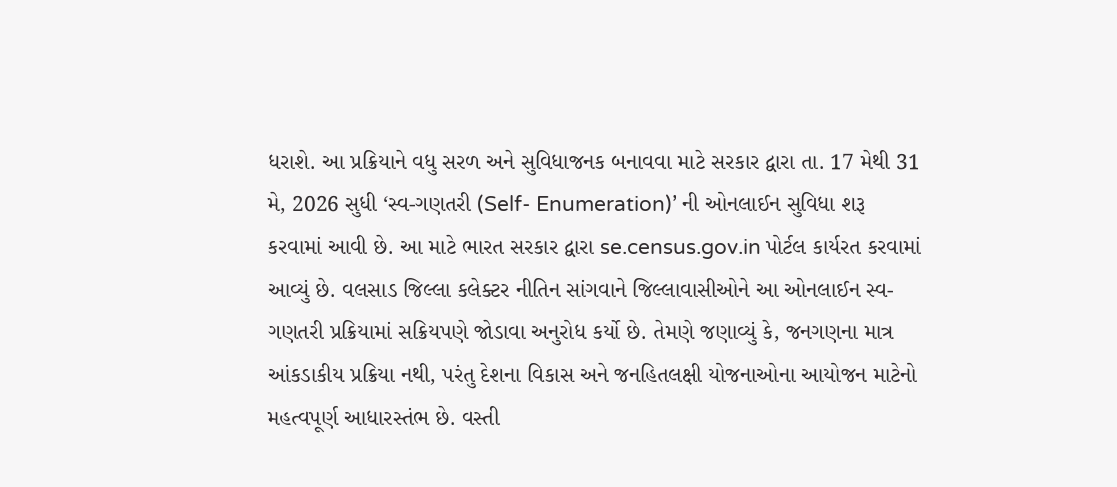ધરાશે. આ પ્રક્રિયાને વધુ સરળ અને સુવિધાજનક બનાવવા માટે સરકાર દ્વારા તા. 17 મેથી 31 મે, 2026 સુધી ‘સ્વ-ગણતરી (Self- Enumeration)’ ની ઓનલાઈન સુવિધા શરૂ કરવામાં આવી છે. આ માટે ભારત સરકાર દ્વારા se.census.gov.in પોર્ટલ કાર્યરત કરવામાં આવ્યું છે. વલસાડ જિલ્લા કલેક્ટર નીતિન સાંગવાને જિલ્લાવાસીઓને આ ઓનલાઈન સ્વ-ગણતરી પ્રક્રિયામાં સક્રિયપણે જોડાવા અનુરોધ કર્યો છે. તેમણે જણાવ્યું કે, જનગણના માત્ર આંકડાકીય પ્રક્રિયા નથી, પરંતુ દેશના વિકાસ અને જનહિતલક્ષી યોજનાઓના આયોજન માટેનો મહત્વપૂર્ણ આધારસ્તંભ છે. વસ્તી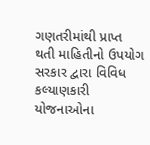ગણતરીમાંથી પ્રાપ્ત થતી માહિતીનો ઉપયોગ સરકાર દ્વારા વિવિધ કલ્યાણકારી યોજનાઓના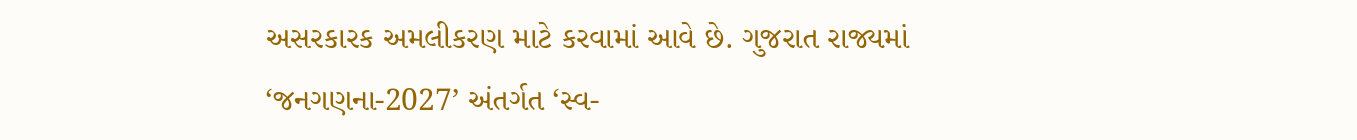અસરકારક અમલીકરણ માટે કરવામાં આવે છે. ગુજરાત રાજ્યમાં ‘જનગણના-2027’ અંતર્ગત ‘સ્વ-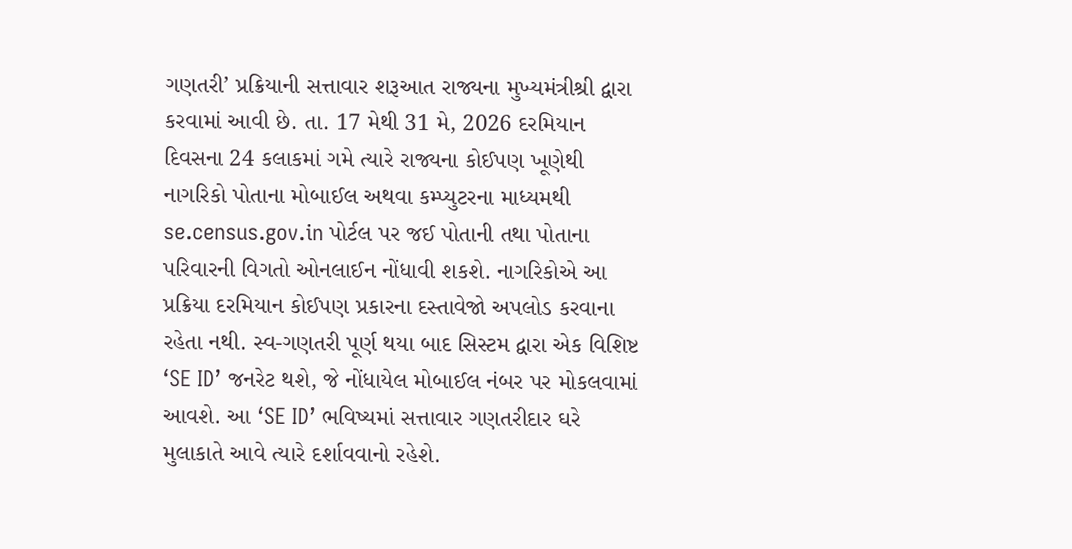ગણતરી’ પ્રક્રિયાની સત્તાવાર શરૂઆત રાજ્યના મુખ્યમંત્રીશ્રી દ્વારા કરવામાં આવી છે. તા. 17 મેથી 31 મે, 2026 દરમિયાન દિવસના 24 કલાકમાં ગમે ત્યારે રાજ્યના કોઈપણ ખૂણેથી નાગરિકો પોતાના મોબાઈલ અથવા કમ્પ્યુટરના માધ્યમથી se.census.gov.in પોર્ટલ પર જઈ પોતાની તથા પોતાના પરિવારની વિગતો ઓનલાઈન નોંધાવી શકશે. નાગરિકોએ આ પ્રક્રિયા દરમિયાન કોઈપણ પ્રકારના દસ્તાવેજો અપલોડ કરવાના રહેતા નથી. સ્વ-ગણતરી પૂર્ણ થયા બાદ સિસ્ટમ દ્વારા એક વિશિષ્ટ ‘SE ID’ જનરેટ થશે, જે નોંધાયેલ મોબાઈલ નંબર પર મોકલવામાં આવશે. આ ‘SE ID’ ભવિષ્યમાં સત્તાવાર ગણતરીદાર ઘરે મુલાકાતે આવે ત્યારે દર્શાવવાનો રહેશે.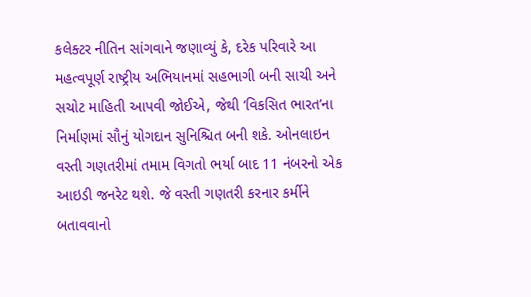કલેક્ટર નીતિન સાંગવાને જણાવ્યું કે, દરેક પરિવારે આ મહત્વપૂર્ણ રાષ્ટ્રીય અભિયાનમાં સહભાગી બની સાચી અને સચોટ માહિતી આપવી જોઈએ, જેથી ‘વિકસિત ભારત’ના નિર્માણમાં સૌનું યોગદાન સુનિશ્ચિત બની શકે. ઓનલાઇન વસ્તી ગણતરીમાં તમામ વિગતો ભર્યા બાદ 11 નંબરનો એક આઇડી જનરેટ થશે. જે વસ્તી ગણતરી કરનાર કર્મીને બતાવવાનો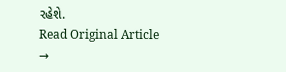રહેશે.
Read Original Article →